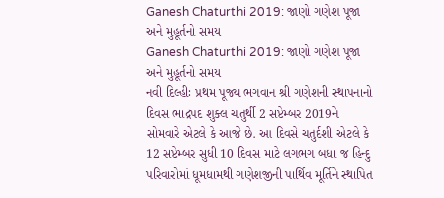Ganesh Chaturthi 2019: જાણો ગણેશ પૂજા અને મુહૂર્તનો સમય
Ganesh Chaturthi 2019: જાણો ગણેશ પૂજા અને મુહૂર્તનો સમય
નવી દિલ્હીઃ પ્રથમ પૂજ્ય ભગવાન શ્રી ગણેશની સ્થાપનાનો દિવસ ભાદ્રપદ શુક્લ ચતુર્થી 2 સપ્ટેમ્બર 2019ને સોમવારે એટલે કે આજે છે. આ દિવસે ચતુર્દશી એટલે કે 12 સપ્ટેમ્બર સુધી 10 દિવસ માટે લગભગ બધા જ હિન્દુ પરિવારોમાં ધૂમધામથી ગણેશજીની પાર્થિવ મૂર્તિને સ્થાપિત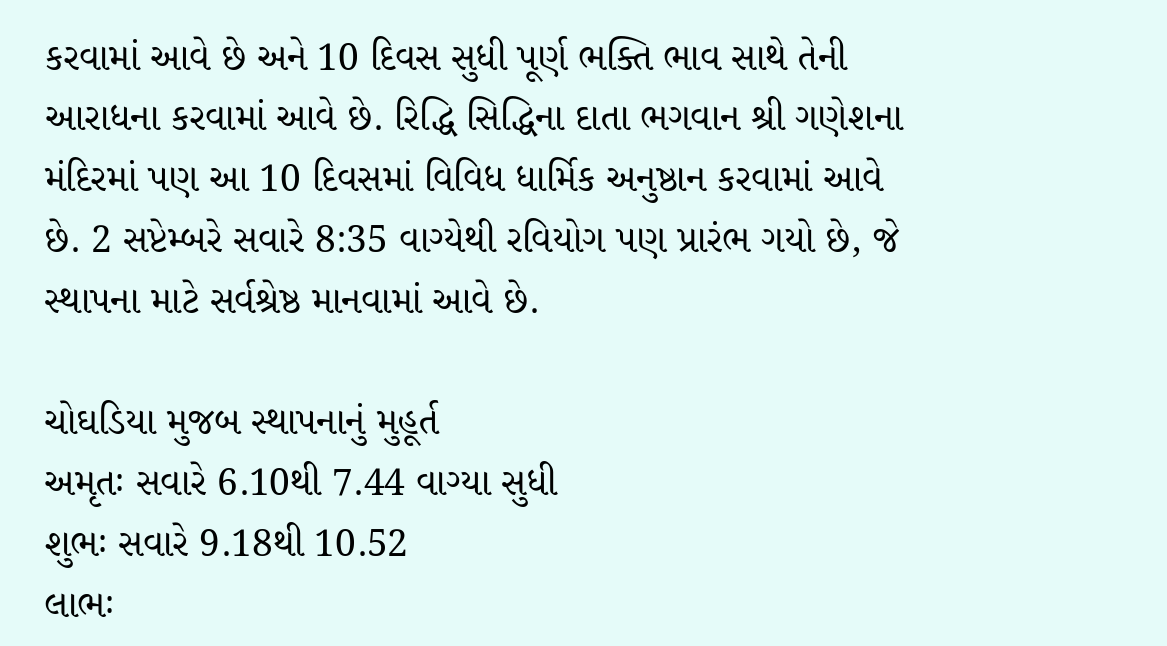કરવામાં આવે છે અને 10 દિવસ સુધી પૂર્ણ ભક્તિ ભાવ સાથે તેની આરાધના કરવામાં આવે છે. રિદ્ધિ સિદ્ધિના દાતા ભગવાન શ્રી ગણેશના મંદિરમાં પણ આ 10 દિવસમાં વિવિધ ધાર્મિક અનુષ્ઠાન કરવામાં આવે છે. 2 સપ્ટેમ્બરે સવારે 8:35 વાગ્યેથી રવિયોગ પણ પ્રારંભ ગયો છે, જે સ્થાપના માટે સર્વશ્રેષ્ઠ માનવામાં આવે છે.

ચોઘડિયા મુજબ સ્થાપનાનું મુહૂર્ત
અમૃતઃ સવારે 6.10થી 7.44 વાગ્યા સુધી
શુભઃ સવારે 9.18થી 10.52
લાભઃ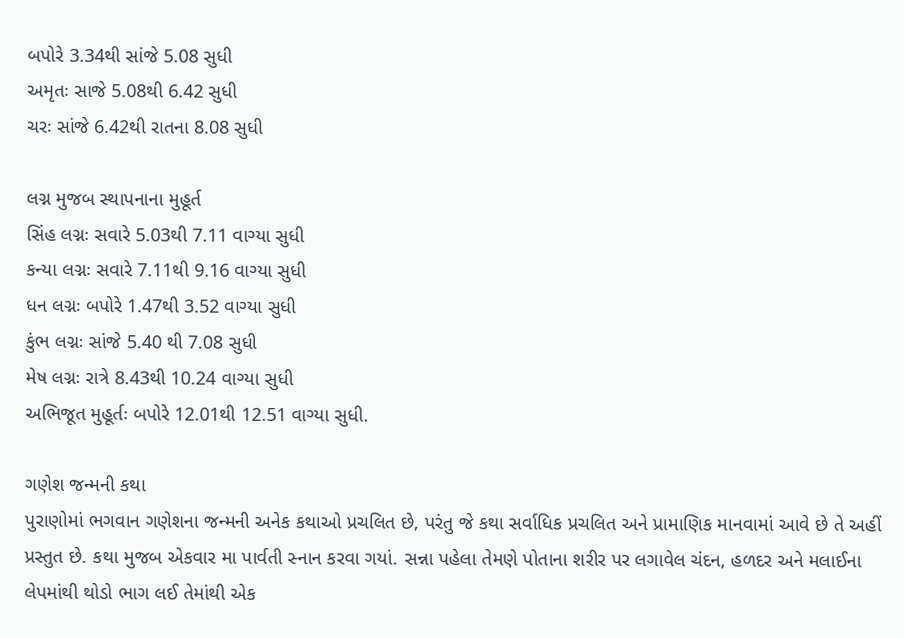બપોરે 3.34થી સાંજે 5.08 સુધી
અમૃતઃ સાજે 5.08થી 6.42 સુધી
ચરઃ સાંજે 6.42થી રાતના 8.08 સુધી

લગ્ન મુજબ સ્થાપનાના મુહૂર્ત
સિંહ લગ્નઃ સવારે 5.03થી 7.11 વાગ્યા સુધી
કન્યા લગ્નઃ સવારે 7.11થી 9.16 વાગ્યા સુધી
ધન લગ્નઃ બપોરે 1.47થી 3.52 વાગ્યા સુધી
કુંભ લગ્નઃ સાંજે 5.40 થી 7.08 સુધી
મેષ લગ્નઃ રાત્રે 8.43થી 10.24 વાગ્યા સુધી
અભિજૂત મુહૂર્તઃ બપોરે 12.01થી 12.51 વાગ્યા સુધી.

ગણેશ જન્મની કથા
પુરાણોમાં ભગવાન ગણેશના જન્મની અનેક કથાઓ પ્રચલિત છે, પરંતુ જે કથા સર્વાધિક પ્રચલિત અને પ્રામાણિક માનવામાં આવે છે તે અહીં પ્રસ્તુત છે. કથા મુજબ એકવાર મા પાર્વતી સ્નાન કરવા ગયાં. સન્ના પહેલા તેમણે પોતાના શરીર પર લગાવેલ ચંદન, હળદર અને મલાઈના લેપમાંથી થોડો ભાગ લઈ તેમાંથી એક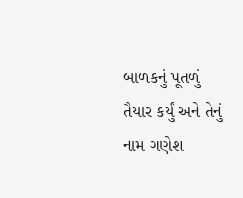બાળકનું પૂતળું તૈયાર કર્યું અને તેનું નામ ગણેશ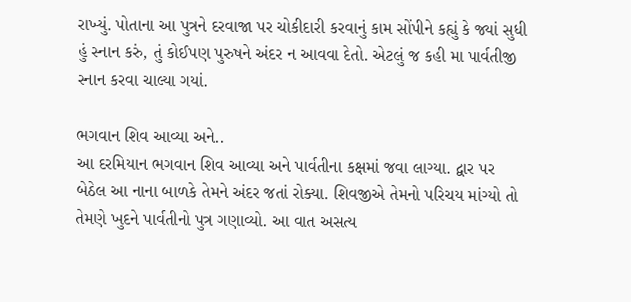રાખ્યું. પોતાના આ પુત્રને દરવાજા પર ચોકીદારી કરવાનું કામ સોંપીને કહ્યું કે જ્યાં સુધી હું સ્નાન કરું, તું કોઈપણ પુરુષને અંદર ન આવવા દેતો. એટલું જ કહી મા પાર્વતીજી સ્નાન કરવા ચાલ્યા ગયાં.

ભગવાન શિવ આવ્યા અને..
આ દરમિયાન ભગવાન શિવ આવ્યા અને પાર્વતીના કક્ષમાં જવા લાગ્યા. દ્વાર પર બેઠેલ આ નાના બાળકે તેમને અંદર જતાં રોક્યા. શિવજીએ તેમનો પરિચય માંગ્યો તો તેમણે ખુદને પાર્વતીનો પુત્ર ગણાવ્યો. આ વાત અસત્ય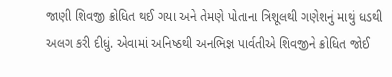જાણી શિવજી ક્રોધિત થઈ ગયા અને તેમણે પોતાના ત્રિશૂલથી ગણેશનું માથું ધડથી અલગ કરી દીધું. એવામાં અનિષ્ઠથી અનભિજ્ઞ પાર્વતીએ શિવજીને ક્રોધિત જોઈ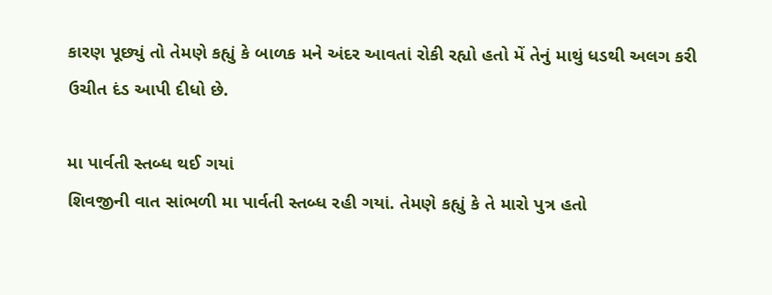કારણ પૂછ્યું તો તેમણે કહ્યું કે બાળક મને અંદર આવતાં રોકી રહ્યો હતો મેં તેનું માથું ધડથી અલગ કરી ઉચીત દંડ આપી દીધો છે.

મા પાર્વતી સ્તબ્ધ થઈ ગયાં
શિવજીની વાત સાંભળી મા પાર્વતી સ્તબ્ધ રહી ગયાં. તેમણે કહ્યું કે તે મારો પુત્ર હતો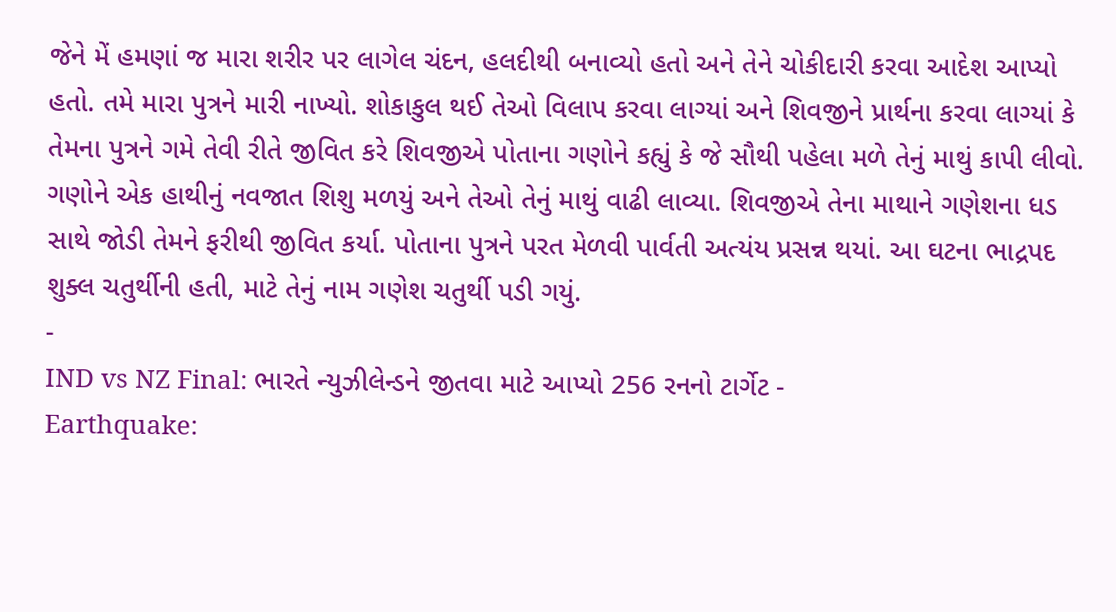જેને મેં હમણાં જ મારા શરીર પર લાગેલ ચંદન, હલદીથી બનાવ્યો હતો અને તેને ચોકીદારી કરવા આદેશ આપ્યો હતો. તમે મારા પુત્રને મારી નાખ્યો. શોકાકુલ થઈ તેઓ વિલાપ કરવા લાગ્યાં અને શિવજીને પ્રાર્થના કરવા લાગ્યાં કે તેમના પુત્રને ગમે તેવી રીતે જીવિત કરે શિવજીએ પોતાના ગણોને કહ્યું કે જે સૌથી પહેલા મળે તેનું માથું કાપી લીવો. ગણોને એક હાથીનું નવજાત શિશુ મળયું અને તેઓ તેનું માથું વાઢી લાવ્યા. શિવજીએ તેના માથાને ગણેશના ધડ સાથે જોડી તેમને ફરીથી જીવિત કર્યા. પોતાના પુત્રને પરત મેળવી પાર્વતી અત્યંય પ્રસન્ન થયાં. આ ઘટના ભાદ્રપદ શુક્લ ચતુર્થીની હતી, માટે તેનું નામ ગણેશ ચતુર્થી પડી ગયું.
-
IND vs NZ Final: ભારતે ન્યુઝીલેન્ડને જીતવા માટે આપ્યો 256 રનનો ટાર્ગેટ -
Earthquake: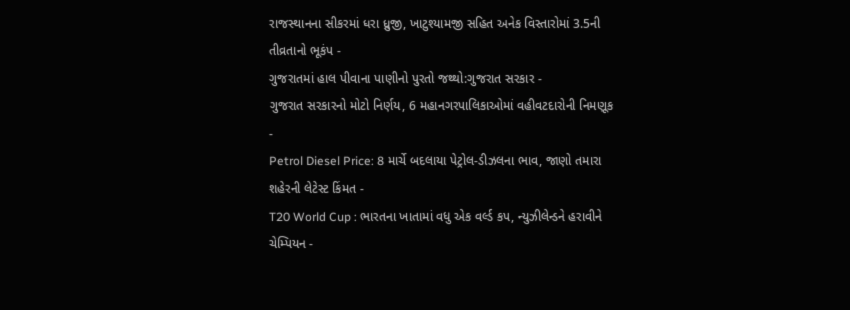રાજસ્થાનના સીકરમાં ધરા ધ્રુજી, ખાટુશ્યામજી સહિત અનેક વિસ્તારોમાં 3.5ની તીવ્રતાનો ભૂકંપ -
ગુજરાતમાં હાલ પીવાના પાણીનો પુરતો જથ્થો:ગુજરાત સરકાર -
ગુજરાત સરકારનો મોટો નિર્ણય, 6 મહાનગરપાલિકાઓમાં વહીવટદારોની નિમણૂક -
Petrol Diesel Price: 8 માર્ચે બદલાયા પેટ્રોલ-ડીઝલના ભાવ, જાણો તમારા શહેરની લેટેસ્ટ કિંમત -
T20 World Cup : ભારતના ખાતામાં વધુ એક વર્લ્ડ કપ, ન્યુઝીલેન્ડને હરાવીને ચેમ્પિયન -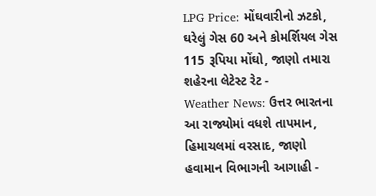LPG Price: મોંઘવારીનો ઝટકો, ઘરેલું ગેસ 60 અને કોમર્શિયલ ગેસ 115 રૂપિયા મોંઘો, જાણો તમારા શહેરના લેટેસ્ટ રેટ -
Weather News: ઉત્તર ભારતના આ રાજ્યોમાં વધશે તાપમાન, હિમાચલમાં વરસાદ, જાણો હવામાન વિભાગની આગાહી -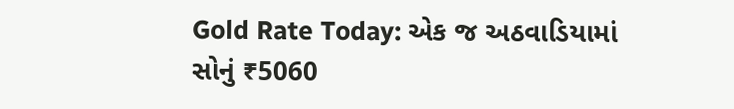Gold Rate Today: એક જ અઠવાડિયામાં સોનું ₹5060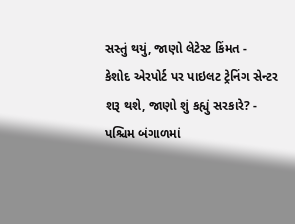સસ્તું થયું, જાણો લેટેસ્ટ કિંમત -
કેશોદ એરપોર્ટ પર પાઇલટ ટ્રેનિંગ સેન્ટર શરૂ થશે, જાણો શું કહ્યું સરકારે? -
પશ્ચિમ બંગાળમાં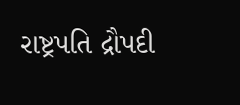રાષ્ટ્રપતિ દ્રૌપદી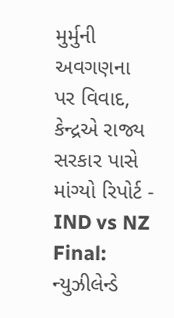મુર્મુની અવગણના પર વિવાદ, કેન્દ્રએ રાજ્ય સરકાર પાસે માંગ્યો રિપોર્ટ -
IND vs NZ Final: ન્યુઝીલેન્ડે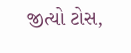જીત્યો ટોસ,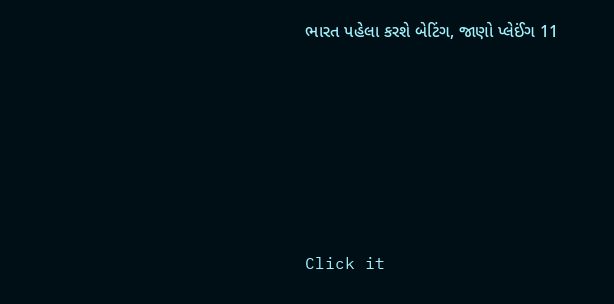ભારત પહેલા કરશે બેટિંગ, જાણો પ્લેઈંગ 11







Click it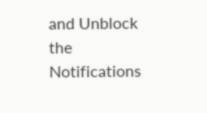and Unblock the Notifications